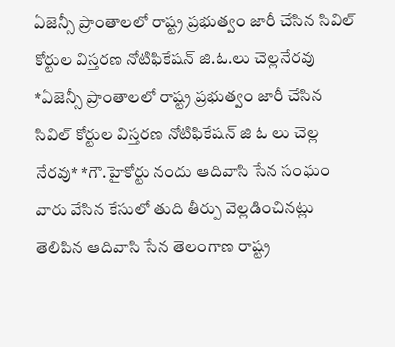ఏజెన్సీ ప్రాంతాలలో రాష్ట్ర ప్రభుత్వం జారీ చేసిన సివిల్ కోర్టుల విస్తరణ నోటిఫికేషన్ జి.ఓ.లు చెల్లనేరవు
*ఏజెన్సీ ప్రాంతాలలో రాష్ట్ర ప్రభుత్వం జారీ చేసిన సివిల్ కోర్టుల విస్తరణ నోటిఫికేషన్ జి ఓ లు చెల్ల నేరవు* *గౌ.హైకోర్టు నందు ఆదివాసి సేన సంఘం వారు వేసిన కేసులో తుది తీర్పు వెల్లడించినట్లు తెలిపిన ఆదివాసి సేన తెలంగాణ రాష్ట్ర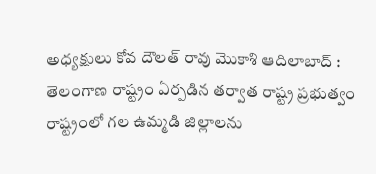అధ్యక్షులు కోవ దౌలత్ రావు మొకాశి ఆదిలాబాద్ : తెలంగాణ రాష్ట్రం ఏర్పడిన తర్వాత రాష్ట్ర ప్రభుత్వం రాష్ట్రంలో గల ఉమ్మడి జిల్లాలను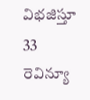విభజిస్తూ 33 రెవిన్యూ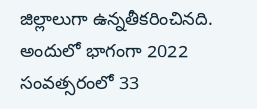జిల్లాలుగా ఉన్నతీకరించినది. అందులో భాగంగా 2022 సంవత్సరంలో 33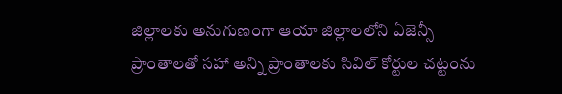జిల్లాలకు అనుగుణంగా ఆయా జిల్లాలలోని ఏజెన్సీ ప్రాంతాలతో సహా అన్ని ప్రాంతాలకు సివిల్ కోర్టుల చట్టంను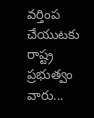వర్తింప చేయుటకు రాష్ట్ర ప్రభుత్వం వారు...